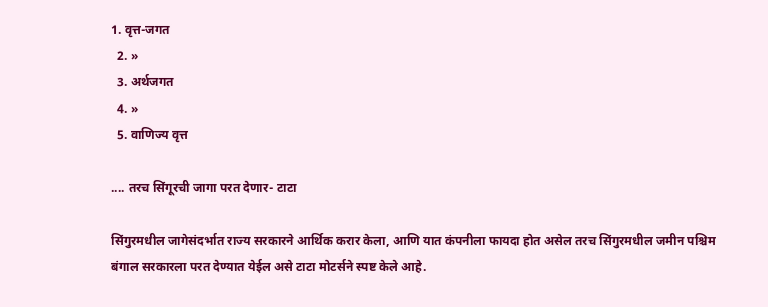1. वृत्त-जगत
  2. »
  3. अर्थजगत
  4. »
  5. वाणिज्य वृत्त

.... तरच सिंगूरची जागा परत देणार- टाटा

सिंगुरमधील जागेसंदर्भात राज्य सरकारने आर्थिक करार केला, आणि यात कंपनीला फायदा होत असेल तरच सिंगुरमधील जमीन पश्चिम बंगाल सरकारला परत देण्यात येईल असे टाटा मोटर्सने स्पष्ट केले आहे.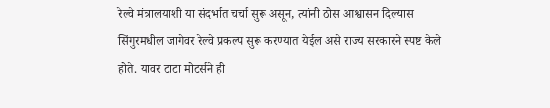रेल्वे मंत्रालयाशी या संदर्भात चर्चा सुरू असून, त्यांनी ठोस आश्वासन दिल्यास सिंगुरमधील जागेवर रेल्वे प्रकल्प सुरू करण्यात येईल असे राज्य सरकारने स्पष्ट केले होते. यावर टाटा मोटर्सने ही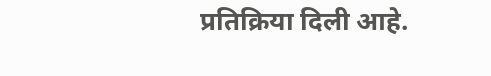प्रतिक्रिया दिली आहे.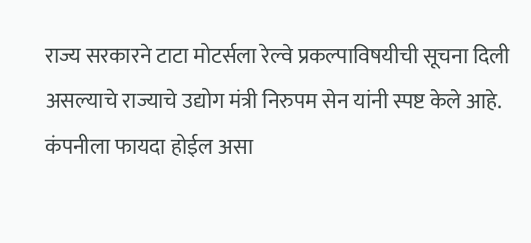राज्य सरकारने टाटा मोटर्सला रेल्वे प्रकल्पाविषयीची सूचना दिली असल्याचे राज्याचे उद्योग मंत्री निरुपम सेन यांनी स्पष्ट केले आहे. कंपनीला फायदा होईल असा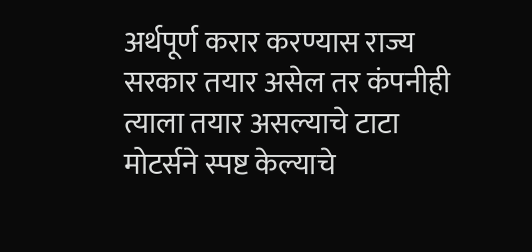अर्थपूर्ण करार करण्यास राज्य सरकार तयार असेल तर कंपनीही त्याला तयार असल्याचे टाटा मोटर्सने स्पष्ट केल्याचे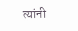त्यांनी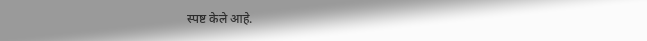स्पष्ट केले आहे.